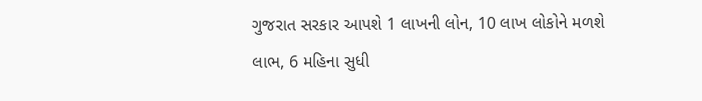ગુજરાત સરકાર આપશે 1 લાખની લોન, 10 લાખ લોકોને મળશે લાભ, 6 મહિના સુધી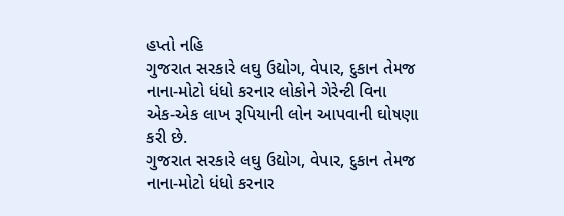હપ્તો નહિ
ગુજરાત સરકારે લઘુ ઉદ્યોગ, વેપાર, દુકાન તેમજ નાના-મોટો ધંધો કરનાર લોકોને ગેરેન્ટી વિના એક-એક લાખ રૂપિયાની લોન આપવાની ઘોષણા કરી છે.
ગુજરાત સરકારે લઘુ ઉદ્યોગ, વેપાર, દુકાન તેમજ નાના-મોટો ધંધો કરનાર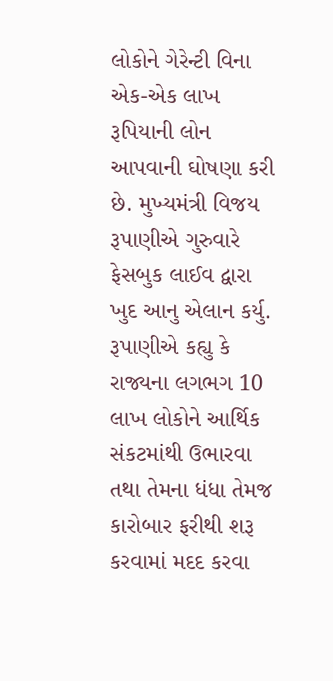લોકોને ગેરેન્ટી વિના એક-એક લાખ રૂપિયાની લોન આપવાની ઘોષણા કરી છે. મુખ્યમંત્રી વિજય રૂપાણીએ ગુરુવારે ફેસબુક લાઈવ દ્વારા ખુદ આનુ એલાન કર્યુ. રૂપાણીએ કહ્યુ કે રાજ્યના લગભગ 10 લાખ લોકોને આર્થિક સંકટમાંથી ઉભારવા તથા તેમના ધંધા તેમજ કારોબાર ફરીથી શરૂ કરવામાં મદદ કરવા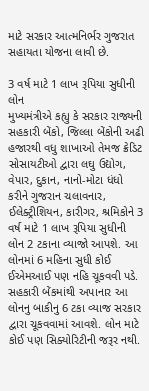માટે સરકાર આત્મનિર્ભર ગુજરાત સહાયતા યોજના લાવી છે.

3 વર્ષ માટે 1 લાખ રૂપિયા સુધીની લોન
મુખ્યમંત્રીએ કહ્યુ કે સરકાર રાજ્યની સહકારી બેંકો, જિલ્લા બેંકોની અઢી હજારથી વધુ શાખાઓ તેમજ ક્રેડિટ સોસાયટીઓ દ્વારા લઘુ ઉદ્યોગ, વેપાર, દુકાન, નાનો-મોટા ધંધો કરીને ગુજરાન ચલાવનાર, ઈલેક્ટ્રીશિયન, કારીગર, શ્રમિકોને 3 વર્ષ માટે 1 લાખ રૂપિયા સુધીની લોન 2 ટકાના વ્યાજો આપશે. આ લોનમાં 6 મહિના સુધી કોઈ ઈએમઆઈ પણ નહિ ચૂકવવી પડે. સહકારી બેંકમાંથી અપાનાર આ લોનનુ બાકીનુ 6 ટકા વ્યાજ સરકાર દ્વારા ચૂકવવામાં આવશે. લોન માટે કોઈ પણ સિક્યોરિટીની જરૂર નથી.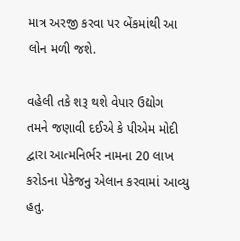માત્ર અરજી કરવા પર બેંકમાંથી આ લોન મળી જશે.

વહેલી તકે શરૂ થશે વેપાર ઉદ્યોગ
તમને જણાવી દઈએ કે પીએમ મોદી દ્વારા આત્મનિર્ભર નામના 20 લાખ કરોડના પેકેજનુ એલાન કરવામાં આવ્યુ હતુ.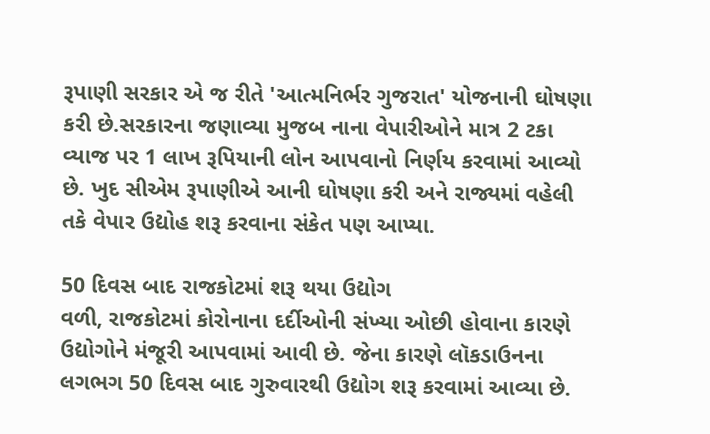રૂપાણી સરકાર એ જ રીતે 'આત્મનિર્ભર ગુજરાત' યોજનાની ઘોષણા કરી છે.સરકારના જણાવ્યા મુજબ નાના વેપારીઓને માત્ર 2 ટકા વ્યાજ પર 1 લાખ રૂપિયાની લોન આપવાનો નિર્ણય કરવામાં આવ્યો છે. ખુદ સીએમ રૂપાણીએ આની ઘોષણા કરી અને રાજ્યમાં વહેલી તકે વેપાર ઉદ્યોહ શરૂ કરવાના સંકેત પણ આપ્યા.

50 દિવસ બાદ રાજકોટમાં શરૂ થયા ઉદ્યોગ
વળી, રાજકોટમાં કોરોનાના દર્દીઓની સંખ્યા ઓછી હોવાના કારણે ઉદ્યોગોને મંજૂરી આપવામાં આવી છે. જેના કારણે લૉકડાઉનના લગભગ 50 દિવસ બાદ ગુરુવારથી ઉદ્યોગ શરૂ કરવામાં આવ્યા છે.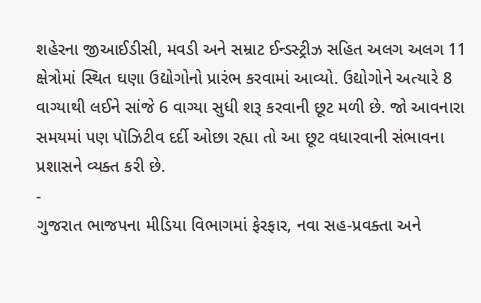શહેરના જીઆઈડીસી, મવડી અને સમ્રાટ ઈન્ડસ્ટ્રીઝ સહિત અલગ અલગ 11 ક્ષેત્રોમાં સ્થિત ઘણા ઉદ્યોગોનો પ્રારંભ કરવામાં આવ્યો. ઉદ્યોગોને અત્યારે 8 વાગ્યાથી લઈને સાંજે 6 વાગ્યા સુધી શરૂ કરવાની છૂટ મળી છે. જો આવનારા સમયમાં પણ પૉઝિટીવ દર્દી ઓછા રહ્યા તો આ છૂટ વધારવાની સંભાવના પ્રશાસને વ્યક્ત કરી છે.
-
ગુજરાત ભાજપના મીડિયા વિભાગમાં ફેરફાર, નવા સહ-પ્રવક્તા અને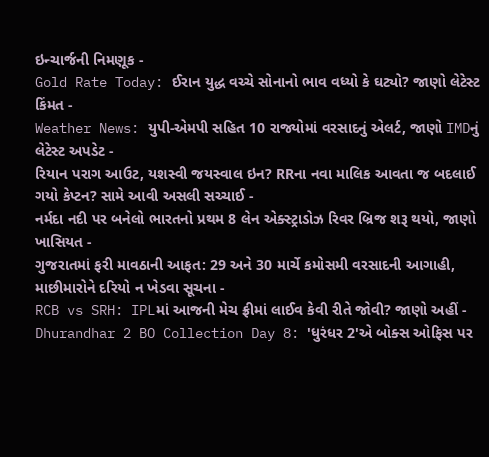ઇન્ચાર્જની નિમણૂક -
Gold Rate Today: ઈરાન યુદ્ધ વચ્ચે સોનાનો ભાવ વધ્યો કે ઘટ્યો? જાણો લેટેસ્ટ કિંમત -
Weather News: યુપી-એમપી સહિત 10 રાજ્યોમાં વરસાદનું એલર્ટ, જાણો IMDનું લેટેસ્ટ અપડેટ -
રિયાન પરાગ આઉટ, યશસ્વી જયસ્વાલ ઇન? RRના નવા માલિક આવતા જ બદલાઈ ગયો કેપ્ટન? સામે આવી અસલી સચ્ચાઈ -
નર્મદા નદી પર બનેલો ભારતનો પ્રથમ 8 લેન એક્સ્ટ્રાડોઝ રિવર બ્રિજ શરૂ થયો, જાણો ખાસિયત -
ગુજરાતમાં ફરી માવઠાની આફત: 29 અને 30 માર્ચે કમોસમી વરસાદની આગાહી, માછીમારોને દરિયો ન ખેડવા સૂચના -
RCB vs SRH: IPLમાં આજની મેચ ફ્રીમાં લાઈવ કેવી રીતે જોવી? જાણો અહીં -
Dhurandhar 2 BO Collection Day 8: 'ધુરંધર 2'એ બોક્સ ઓફિસ પર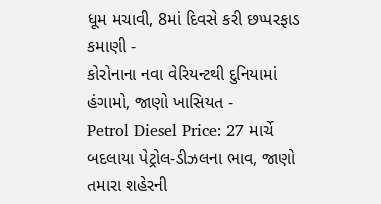ધૂમ મચાવી, 8માં દિવસે કરી છપ્પરફાડ કમાણી -
કોરોનાના નવા વેરિયન્ટથી દુનિયામાં હંગામો, જાણો ખાસિયત -
Petrol Diesel Price: 27 માર્ચે બદલાયા પેટ્રોલ-ડીઝલના ભાવ, જાણો તમારા શહેરની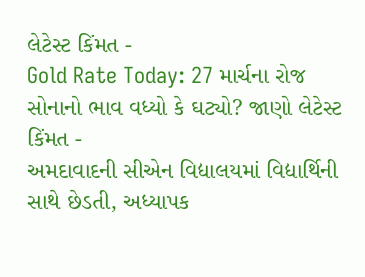લેટેસ્ટ કિંમત -
Gold Rate Today: 27 માર્ચના રોજ સોનાનો ભાવ વધ્યો કે ઘટ્યો? જાણો લેટેસ્ટ કિંમત -
અમદાવાદની સીએન વિદ્યાલયમાં વિદ્યાર્થિની સાથે છેડતી, અધ્યાપક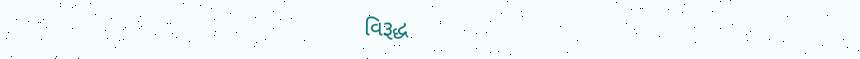વિરૂદ્ધ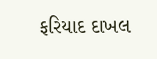ફરિયાદ દાખલ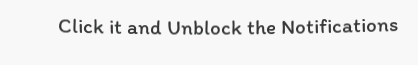Click it and Unblock the Notifications